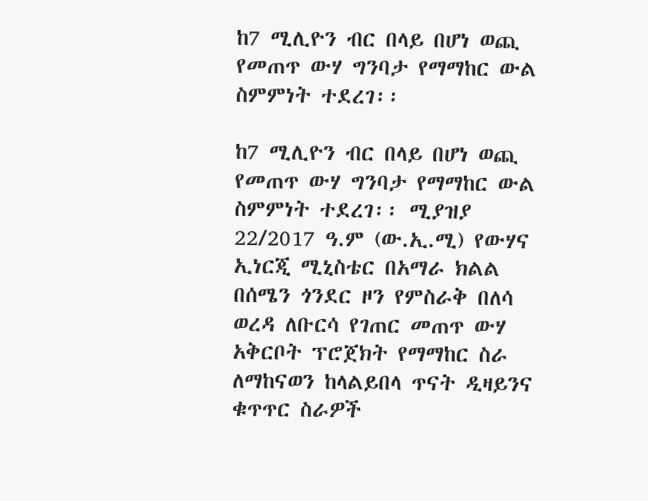ከ7 ሚሊዮን ብር በላይ በሆነ ወጪ የመጠጥ ውሃ ግንባታ የማማከር ውል ስምምነት ተደረገ፡፡

ከ7 ሚሊዮን ብር በላይ በሆነ ወጪ የመጠጥ ውሃ ግንባታ የማማከር ውል ስምምነት ተደረገ፡፡ ሚያዝያ 22/2017 ዓ.ም (ው.ኢ.ሚ) የውሃና ኢነርጂ ሚኒስቴር በአማራ ክልል በሰሜን ጎንደር ዞን የምስራቅ በለሳ ወረዳ ለቡርሳ የገጠር መጠጥ ውሃ አቅርቦት ፕሮጀክት የማማከር ስራ ለማከናወን ከላልይበላ ጥናት ዲዛይንና ቁጥጥር ስራዎች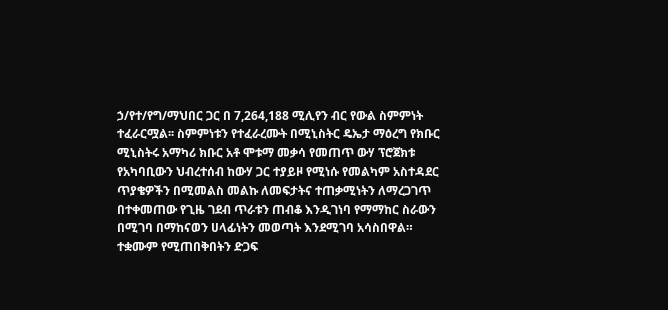ኃ/የተ/የግ/ማህበር ጋር በ 7,264,188 ሚሊየን ብር የውል ስምምነት ተፈራርሟል፡፡ ስምምነቱን የተፈራረሙት በሚኒስትር ዴኤታ ማዕረግ የክቡር ሚኒስትሩ አማካሪ ክቡር አቶ ሞቱማ መቃሳ የመጠጥ ውሃ ፕሮጀክቱ የአካባቢውን ህብረተሰብ ከውሃ ጋር ተያይዞ የሚነሱ የመልካም አስተዳደር ጥያቄዎችን በሚመልስ መልኩ ለመፍታትና ተጠቃሚነትን ለማረጋገጥ በተቀመጠው የጊዜ ገደብ ጥራቱን ጠብቆ እንዲገነባ የማማከር ስራውን በሚገባ በማከናወን ሀላፊነትን መወጣት እንደሚገባ አሳስበዋል። ተቋሙም የሚጠበቅበትን ድጋፍ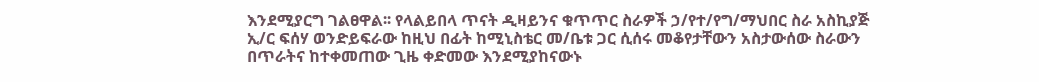እንደሚያርግ ገልፀዋል፡፡ የላልይበላ ጥናት ዲዛይንና ቁጥጥር ስራዎች ኃ/የተ/የግ/ማህበር ስራ አስኪያጅ ኢ/ር ፍሰሃ ወንድይፍራው ከዚህ በፊት ከሚኒስቴር መ/ቤቱ ጋር ሲሰሩ መቆየታቸውን አስታውሰው ስራውን በጥራትና ከተቀመጠው ጊዜ ቀድመው እንደሚያከናውኑ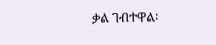ቃል ገብተዋል፡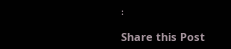፡

Share this Post